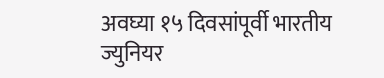अवघ्या १५ दिवसांपूर्वी भारतीय ज्युनियर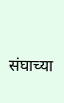संघाच्या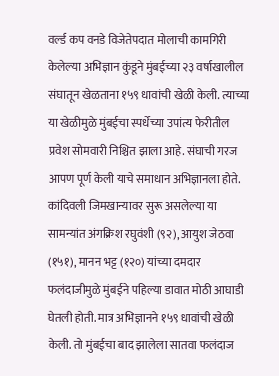वर्ल्ड कप वनडे विजेतेपदात मोलाची कामगिरी केलेल्या अभिज्ञान कुंडूने मुंबईच्या २३ वर्षाखालील संघातून खेळताना १५९ धावांची खेळी केली. त्याच्या या खेळीमुळे मुंबईचा स्पर्धेच्या उपांत्य फेरीतील प्रवेश सोमवारी निश्चित झाला आहे. संघाची गरज आपण पूर्ण केली याचे समाधान अभिज्ञानला होते.
कांदिवली जिमखान्यावर सुरू असलेल्या या सामन्यांत अंगक्रिश रघुवंशी (९२), आयुश जेठवा (१५१), मानन भट्ट (१२०) यांच्या दमदार फलंदाजीमुळे मुंबईने पहिल्या डावात मोठी आघाडी घेतली होती. मात्र अभिज्ञानने १५९ धावांची खेळी केली. तो मुंबईचा बाद झालेला सातवा फलंदाज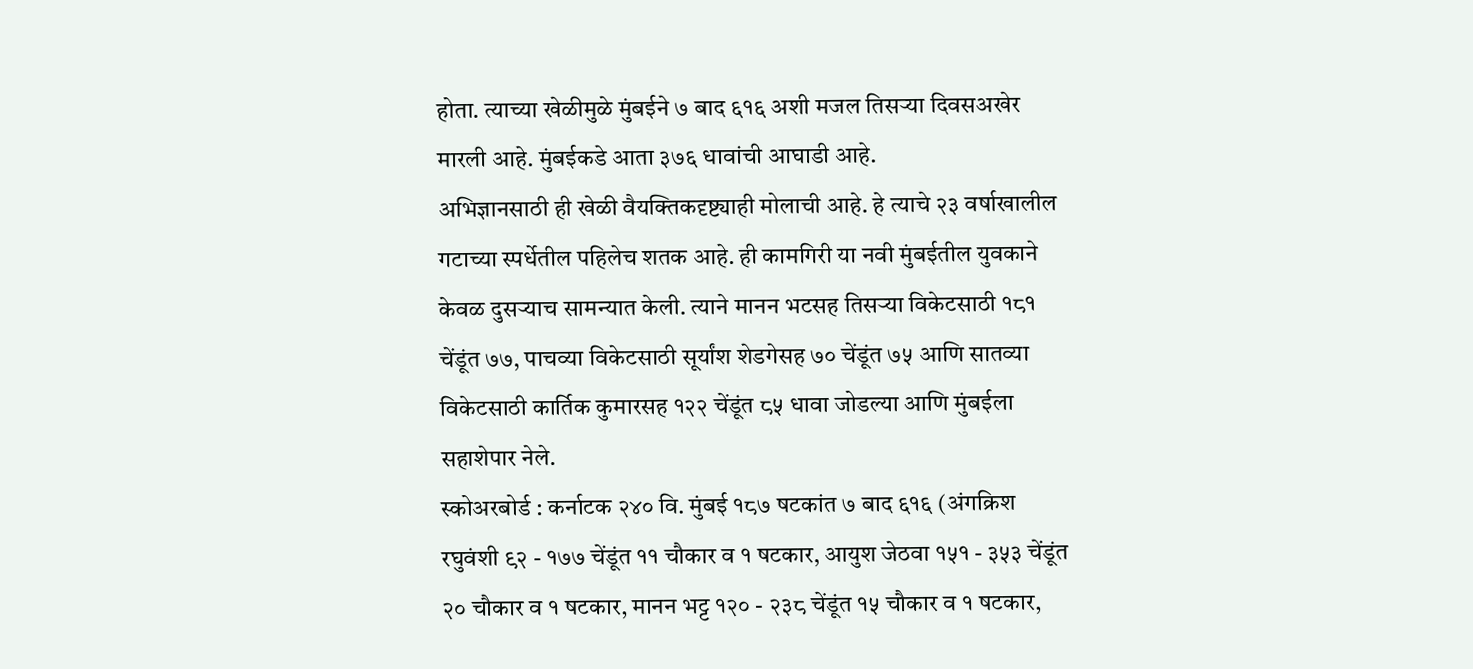होता. त्याच्या खेळीमुळे मुंबईने ७ बाद ६१६ अशी मजल तिसऱ्या दिवसअखेर मारली आहे. मुंबईकडे आता ३७६ धावांची आघाडी आहे.
अभिज्ञानसाठी ही खेळी वैयक्तिकदृष्ट्याही मोलाची आहे. हे त्याचे २३ वर्षाखालील गटाच्या स्पर्धेतील पहिलेच शतक आहे. ही कामगिरी या नवी मुंबईतील युवकाने केवळ दुसऱ्याच सामन्यात केली. त्याने मानन भटसह तिसऱ्या विकेटसाठी १८१ चेंडूंत ७७, पाचव्या विकेटसाठी सूर्यांश शेडगेसह ७० चेंडूंत ७५ आणि सातव्या विकेटसाठी कार्तिक कुमारसह १२२ चेंडूंत ८५ धावा जोडल्या आणि मुंबईला सहाशेपार नेले.
स्कोअरबोर्ड : कर्नाटक २४० वि. मुंबई १८७ षटकांत ७ बाद ६१६ (अंगक्रिश रघुवंशी ९२ - १७७ चेंडूंत ११ चौकार व १ षटकार, आयुश जेठवा १५१ - ३५३ चेंडूंत २० चौकार व १ षटकार, मानन भट्ट १२० - २३८ चेंडूंत १५ चौकार व १ षटकार,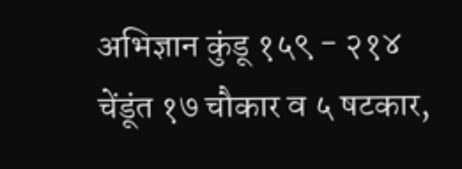अभिज्ञान कुंडू १५९ - २१४ चेंडूंत १७ चौकार व ५ षटकार,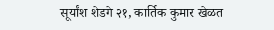सूर्यांश शेडगे २१, कार्तिक कुमार खेळत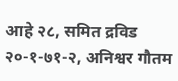आहे २८, समित द्रविड २०-१-७१-२, अनिश्वर गौतम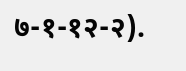७-१-१२-२).